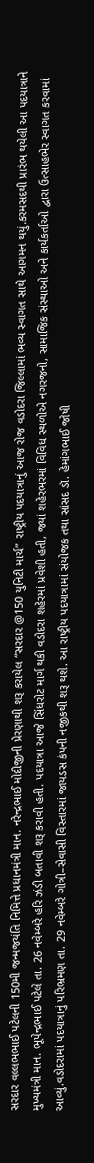સરદાર વલ્લભભાઈ પટેલની 150મી જન્મજયંતિ નિમિત્તે પ્રધાનમંત્રી માન. નરેન્દ્રભાઈ મોદીજીની પ્રેરણાથી શરૂ કરાયેલ “સરદાર @150 યુનિટી માર્ચ” રાષ્ટ્રીય પદયાત્રાનું આજ રોજ વડોદરા જિલ્લામાં ભવ્ય સ્વાગત સાથે આગમન થયું.કરમસદથી પ્રારંભ થયેલી આ પદયાત્રાને મુખ્યમંત્રી માન. ભૂપેન્દ્રભાઈ પટેલે તા. 26 નવેમ્બરે હરિ ઝંડી બતાવી શરૂ કરાવી હતી. પદયાત્રા આજે સિંધરોટ માર્ગ થકી વડોદરા શહેરમાં પ્રવેશી હતી, જ્યાં શહેરભરમાં વિવિધ સ્થળોએ નગરજનો, સામાજિક સંસ્થાઓ અને કાર્યકર્તાઓ દ્વારા ઉત્સાહભેર સ્વાગત કરવામાં આવ્યું.વડોદરામાં પદયાત્રાનું પરિભ્રમણ તા. 29 નવેમ્બરે ગોત્રી–સેવાસી વિસ્તારમાં જાયડસ કંપની નજીકથી શરૂ થશે. આ રાષ્ટ્રીય પદયાત્રામાં સંયોજક તથા સાંસદ ડૉ. હેમાંગભાઈ જોષી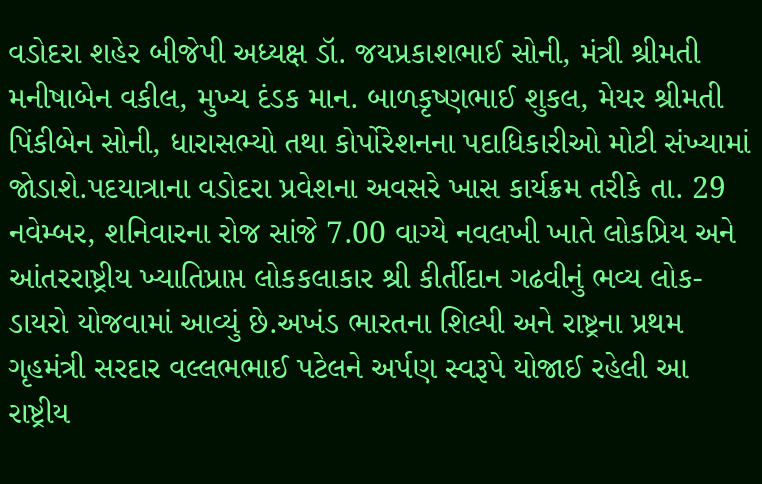વડોદરા શહેર બીજેપી અધ્યક્ષ ડૉ. જયપ્રકાશભાઈ સોની, મંત્રી શ્રીમતી મનીષાબેન વકીલ, મુખ્ય દંડક માન. બાળકૃષ્ણભાઈ શુકલ, મેયર શ્રીમતી પિંકીબેન સોની, ધારાસભ્યો તથા કોર્પોરેશનના પદાધિકારીઓ મોટી સંખ્યામાં જોડાશે.પદયાત્રાના વડોદરા પ્રવેશના અવસરે ખાસ કાર્યક્રમ તરીકે તા. 29 નવેમ્બર, શનિવારના રોજ સાંજે 7.00 વાગ્યે નવલખી ખાતે લોકપ્રિય અને આંતરરાષ્ટ્રીય ખ્યાતિપ્રાપ્ત લોકકલાકાર શ્રી કીર્તીદાન ગઢવીનું ભવ્ય લોક-ડાયરો યોજવામાં આવ્યું છે.અખંડ ભારતના શિલ્પી અને રાષ્ટ્રના પ્રથમ ગૃહમંત્રી સરદાર વલ્લભભાઈ પટેલને અર્પણ સ્વરૂપે યોજાઈ રહેલી આ રાષ્ટ્રીય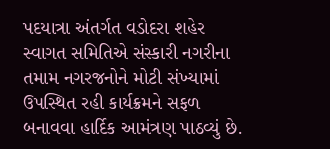પદયાત્રા અંતર્ગત વડોદરા શહેર સ્વાગત સમિતિએ સંસ્કારી નગરીના તમામ નગરજનોને મોટી સંખ્યામાં ઉપસ્થિત રહી કાર્યક્રમને સફળ બનાવવા હાર્દિક આમંત્રણ પાઠવ્યું છે.